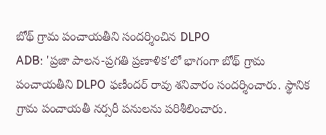బోథ్ గ్రామ పంచాయతీని సందర్శించిన DLPO
ADB: 'ప్రజా పాలన-ప్రగతి ప్రణాళిక'లో భాగంగా బోథ్ గ్రామ పంచాయతీని DLPO ఫణీందర్ రావు శనివారం సందర్శించారు. స్థానిక గ్రామ పంచాయతీ నర్సరీ పనులను పరిశీలించారు.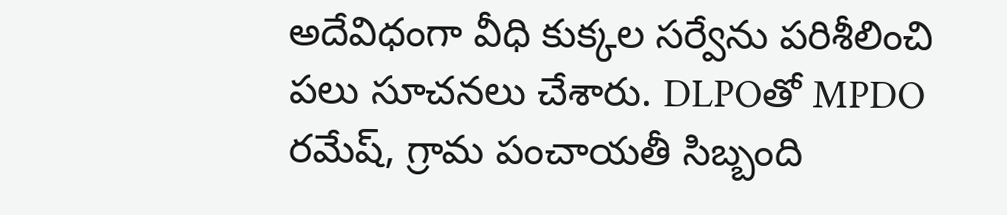అదేవిధంగా వీధి కుక్కల సర్వేను పరిశీలించి పలు సూచనలు చేశారు. DLPOతో MPDO రమేష్, గ్రామ పంచాయతీ సిబ్బంది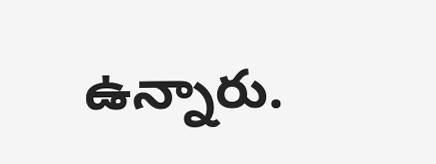ఉన్నారు.